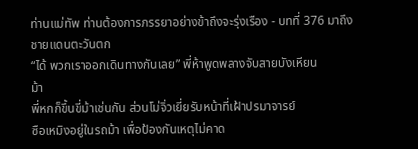ท่านแม่ทัพ ท่านต้องการภรรยาอย่างข้าถึงจะรุ่งเรือง - บทที่ 376 มาถึงชายแดนตะวันตก
“ได้ พวกเราออกเดินทางกันเลย” พี่ห้าพูดพลางจับสายบังเหียน
ม้า
พี่หกก็ขึ้นขี่ม้าเช่นกัน ส่วนโม่จิ่วเยี่ยรับหน้าที่เฝ้าปรมาจารย์
ซือเหมิงอยู่ในรถม้า เพื่อป้องกันเหตุไม่คาด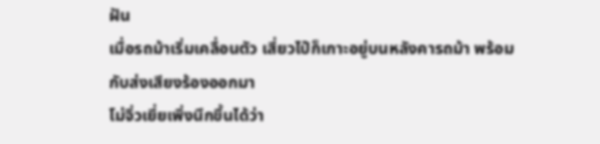ฝัน
เมื่อรถม้าเริ่มเคลื่อนตัว เสี่ยวไป๋ก็เกาะอยู่บนหลังคารถม้า พร้อม
กับส่งเสียงร้องออกมา
โม่จิ่วเยี่ยเพิ่งนึกขึ้นได้ว่า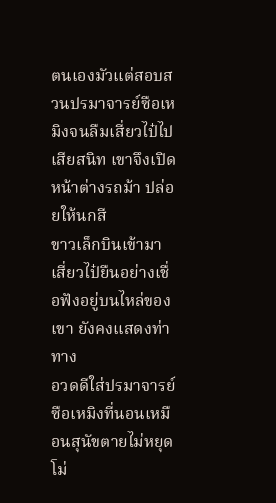ตนเองมัวแต่สอบสวนปรมาจารย์ซือเห
มิงจนลืมเสี่ยวไป๋ไปเสียสนิท เขาจึงเปิดหน้าต่างรถม้า ปล่อยให้นกสี
ขาวเล็กบินเข้ามา
เสี่ยวไป๋ยืนอย่างเชื่อฟังอยู่บนไหล่ของเขา ยังคงแสดงท่าทาง
อวดดีใส่ปรมาจารย์ซือเหมิงที่นอนเหมือนสุนัขตายไม่หยุด
โม่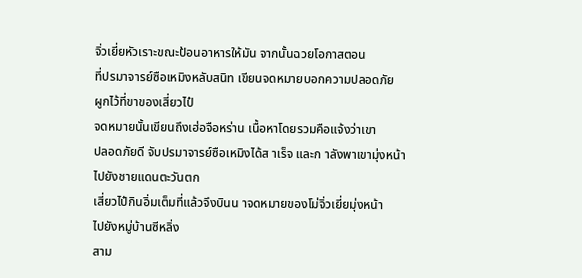จิ่วเยี่ยหัวเราะขณะป้อนอาหารให้มัน จากนั้นฉวยโอกาสตอน
ที่ปรมาจารย์ซือเหมิงหลับสนิท เขียนจดหมายบอกความปลอดภัย
ผูกไว้ที่ขาของเสี่ยวไป๋
จดหมายนั้นเขียนถึงเฮ่อจือหร่าน เนื้อหาโดยรวมคือแจ้งว่าเขา
ปลอดภัยดี จับปรมาจารย์ซือเหมิงได้ส าเร็จ และก าลังพาเขามุ่งหน้า
ไปยังชายแดนตะวันตก
เสี่ยวไป๋กินอิ่มเต็มที่แล้วจึงบินน าจดหมายของโม่จิ่วเยี่ยมุ่งหน้า
ไปยังหมู่บ้านซีหลิ่ง
สาม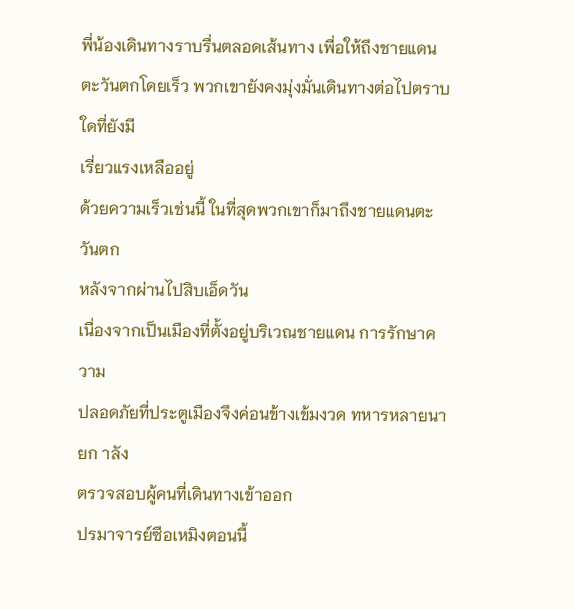พี่น้องเดินทางราบรื่นตลอดเส้นทาง เพื่อให้ถึงชายแดน
ตะวันตกโดยเร็ว พวกเขายังคงมุ่งมั่นเดินทางต่อไปตราบใดที่ยังมี
เรี่ยวแรงเหลืออยู่
ด้วยความเร็วเช่นนี้ ในที่สุดพวกเขาก็มาถึงชายแดนตะวันตก
หลังจากผ่านไปสิบเอ็ดวัน
เนื่องจากเป็นเมืองที่ตั้งอยู่บริเวณชายแดน การรักษาความ
ปลอดภัยที่ประตูเมืองจึงค่อนข้างเข้มงวด ทหารหลายนายก าลัง
ตรวจสอบผู้คนที่เดินทางเข้าออก
ปรมาจารย์ซือเหมิงตอนนี้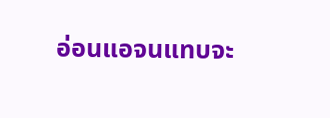อ่อนแอจนแทบจะ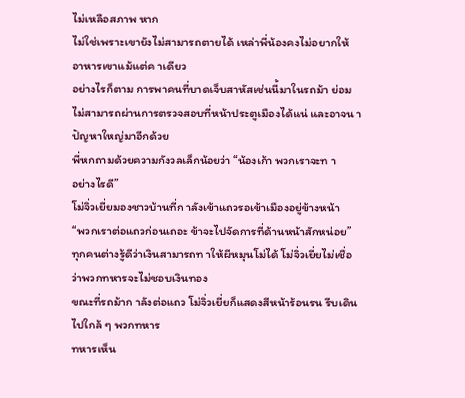ไม่เหลือสภาพ หาก
ไม่ใช่เพราะเขายังไม่สามารถตายได้ เหล่าพี่น้องคงไม่อยากให้
อาหารเขาแม้แต่ค าเดียว
อย่างไรก็ตาม การพาคนที่บาดเจ็บสาหัสเช่นนี้มาในรถม้า ย่อม
ไม่สามารถผ่านการตรวจสอบที่หน้าประตูเมืองได้แน่ และอาจน า
ปัญหาใหญ่มาอีกด้วย
พี่หกถามด้วยความกังวลเล็กน้อยว่า “น้องเก้า พวกเราจะท า
อย่างไรดี”
โม่จิ่วเยี่ยมองชาวบ้านที่ก าลังเข้าแถวรอเข้าเมืองอยู่ข้างหน้า
“พวกเราต่อแถวก่อนเถอะ ข้าจะไปจัดการที่ด้านหน้าสักหน่อย”
ทุกคนต่างรู้ดีว่าเงินสามารถท าให้ผีหมุนโม่ได้ โม่จิ่วเยี่ยไม่เชื่อ
ว่าพวกทหารจะไม่ชอบเงินทอง
ขณะที่รถม้าก าลังต่อแถว โม่จิ่วเยี่ยก็แสดงสีหน้าร้อนรน รีบเดิน
ไปใกล้ ๆ พวกทหาร
ทหารเห็น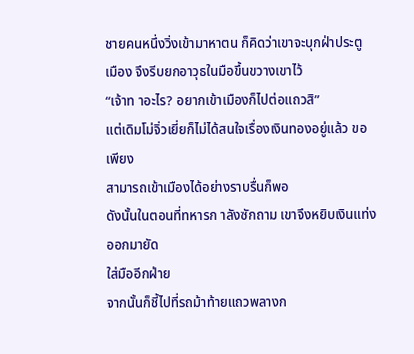ชายคนหนึ่งวิ่งเข้ามาหาตน ก็คิดว่าเขาจะบุกฝ่าประตู
เมือง จึงรีบยกอาวุธในมือขึ้นขวางเขาไว้
“เจ้าท าอะไร? อยากเข้าเมืองก็ไปต่อแถวสิ”
แต่เดิมโม่จิ่วเยี่ยก็ไม่ได้สนใจเรื่องเงินทองอยู่แล้ว ขอเพียง
สามารถเข้าเมืองได้อย่างราบรื่นก็พอ
ดังนั้นในตอนที่ทหารก าลังซักถาม เขาจึงหยิบเงินแท่งออกมายัด
ใส่มืออีกฝ่าย
จากนั้นก็ชี้ไปที่รถม้าท้ายแถวพลางก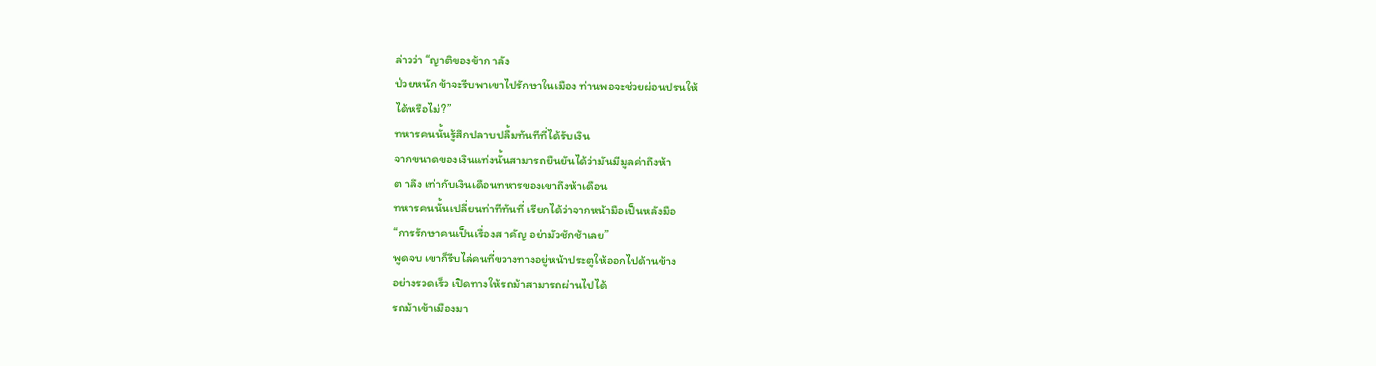ล่าวว่า “ญาติของข้าก าลัง
ป่วยหนัก ข้าจะรีบพาเขาไปรักษาในเมือง ท่านพอจะช่วยผ่อนปรนให้
ได้หรือไม่?”
ทหารคนนั้นรู้สึกปลาบปลื้มทันทีที่ได้รับเงิน
จากขนาดของเงินแท่งนั้นสามารถยืนยันได้ว่ามันมีมูลค่าถึงห้า
ต าลึง เท่ากับเงินเดือนทหารของเขาถึงห้าเดือน
ทหารคนนั้นเปลี่ยนท่าทีทันที่ เรียกได้ว่าจากหน้ามือเป็นหลังมือ
“การรักษาคนเป็นเรื่องส าคัญ อย่ามัวชักช้าเลย”
พูดจบ เขาก็รีบไล่คนที่ขวางทางอยู่หน้าประตูให้ออกไปด้านข้าง
อย่างรวดเร็ว เปิดทางให้รถม้าสามารถผ่านไปได้
รถม้าเข้าเมืองมา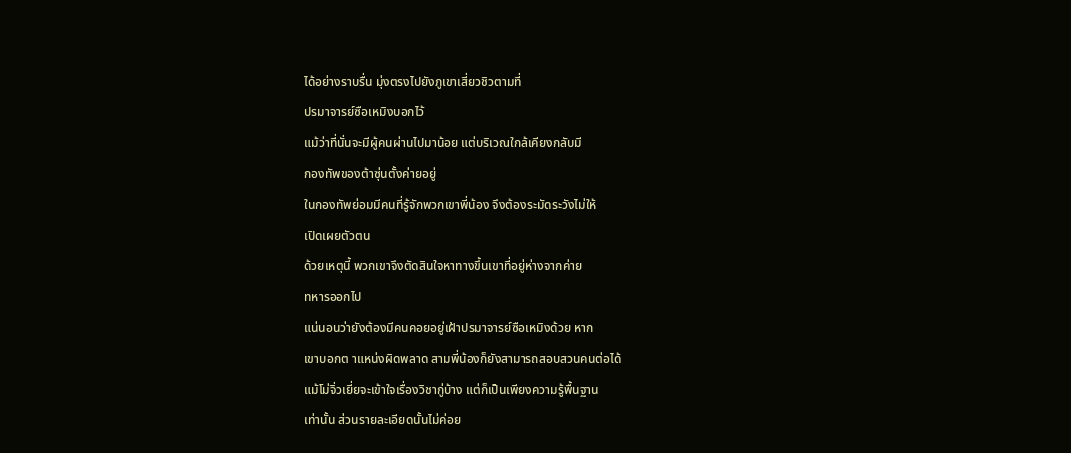ได้อย่างราบรื่น มุ่งตรงไปยังภูเขาเสี่ยวชิวตามที่
ปรมาจารย์ซือเหมิงบอกไว้
แม้ว่าที่นั่นจะมีผู้คนผ่านไปมาน้อย แต่บริเวณใกล้เคียงกลับมี
กองทัพของต้าซุ่นตั้งค่ายอยู่
ในกองทัพย่อมมีคนที่รู้จักพวกเขาพี่น้อง จึงต้องระมัดระวังไม่ให้
เปิดเผยตัวตน
ด้วยเหตุนี้ พวกเขาจึงตัดสินใจหาทางขึ้นเขาที่อยู่ห่างจากค่าย
ทหารออกไป
แน่นอนว่ายังต้องมีคนคอยอยู่เฝ้าปรมาจารย์ซือเหมิงด้วย หาก
เขาบอกต าแหน่งผิดพลาด สามพี่น้องก็ยังสามารถสอบสวนคนต่อได้
แม้โม่จิ่วเยี่ยจะเข้าใจเรื่องวิชากู่บ้าง แต่ก็เป็นเพียงความรู้พื้นฐาน
เท่านั้น ส่วนรายละเอียดนั้นไม่ค่อย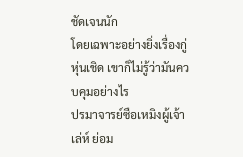ชัดเจนนัก
โดยเฉพาะอย่างยิ่งเรื่องกู่หุ่นเชิด เขาก็ไม่รู้ว่ามันควบคุมอย่างไร
ปรมาจารย์ซือเหมิงผู้เจ้าเล่ห์ ย่อม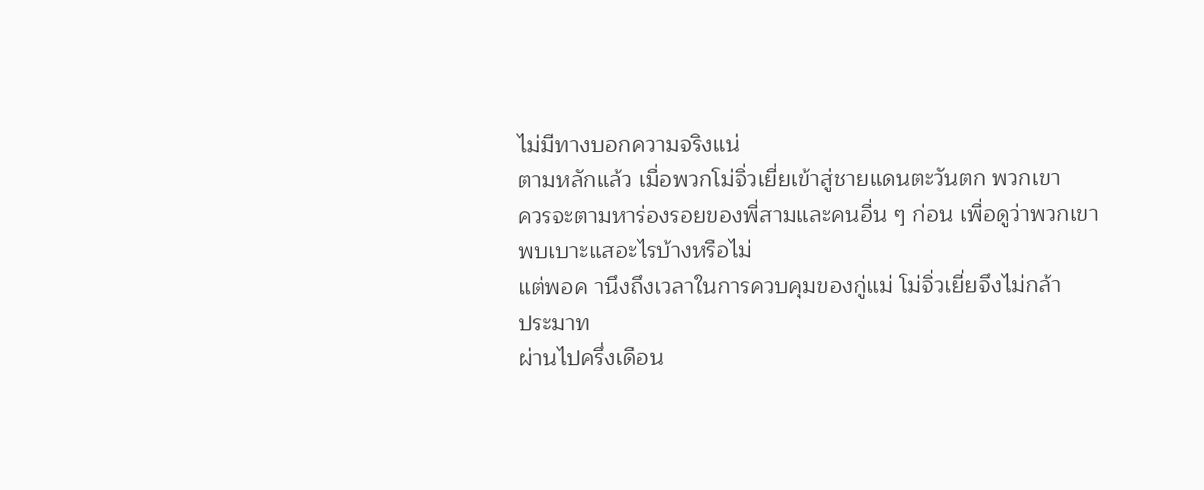ไม่มีทางบอกความจริงแน่
ตามหลักแล้ว เมื่อพวกโม่จิ่วเยี่ยเข้าสู่ชายแดนตะวันตก พวกเขา
ควรจะตามหาร่องรอยของพี่สามและคนอื่น ๆ ก่อน เพื่อดูว่าพวกเขา
พบเบาะแสอะไรบ้างหรือไม่
แต่พอค านึงถึงเวลาในการควบคุมของกู่แม่ โม่จิ่วเยี่ยจึงไม่กล้า
ประมาท
ผ่านไปครึ่งเดือน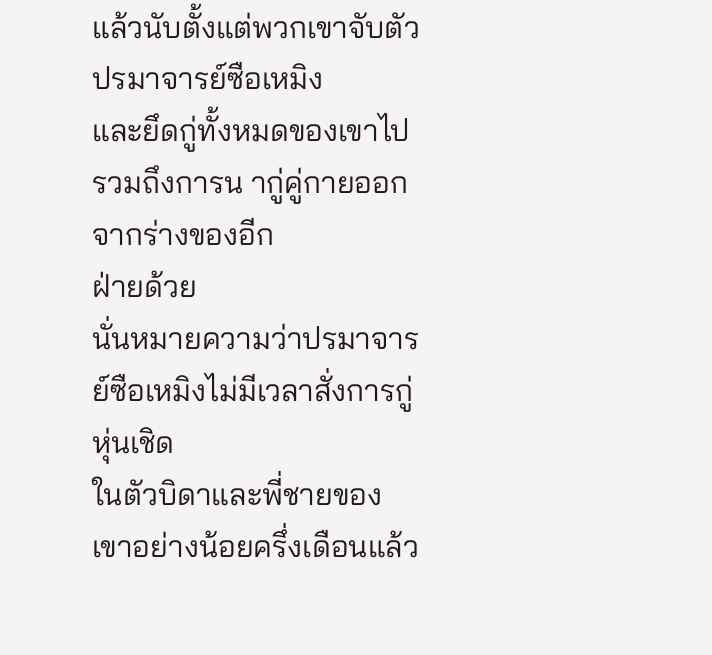แล้วนับตั้งแต่พวกเขาจับตัวปรมาจารย์ซือเหมิง
และยึดกู่ทั้งหมดของเขาไป รวมถึงการน ากู่คู่กายออกจากร่างของอีก
ฝ่ายด้วย
นั่นหมายความว่าปรมาจารย์ซือเหมิงไม่มีเวลาสั่งการกู่หุ่นเชิด
ในตัวบิดาและพี่ชายของเขาอย่างน้อยครึ่งเดือนแล้ว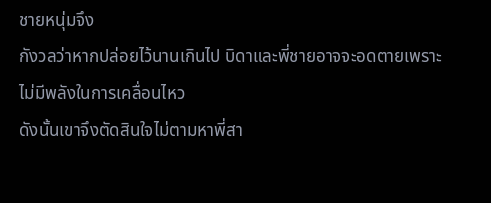ชายหนุ่มจึง
กังวลว่าหากปล่อยไว้นานเกินไป บิดาและพี่ชายอาจจะอดตายเพราะ
ไม่มีพลังในการเคลื่อนไหว
ดังนั้นเขาจึงตัดสินใจไม่ตามหาพี่สา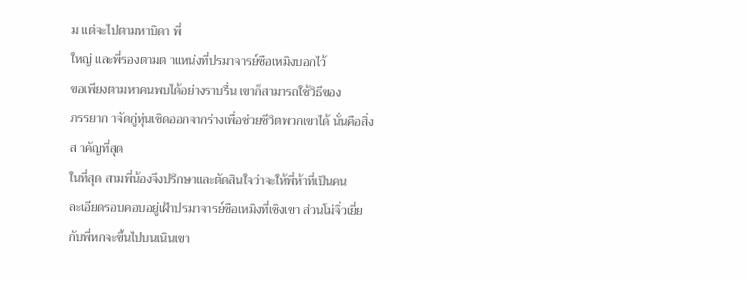ม แต่จะไปตามหาบิดา พี่
ใหญ่ และพี่รองตามต าแหน่งที่ปรมาจารย์ซือเหมิงบอกไว้
ขอเพียงตามหาคนพบได้อย่างราบรื่น เขาก็สามารถใช้วิธีของ
ภรรยาก าจัดกู่หุ่นเชิดออกจากร่างเพื่อช่วยชีวิตพวกเขาได้ นั่นคือสิ่ง
ส าคัญที่สุด
ในที่สุด สามพี่น้องจึงปรึกษาและตัดสินใจว่าจะให้พี่ห้าที่เป็นคน
ละเอียดรอบคอบอยู่เฝ้าปรมาจารย์ซือเหมิงที่เชิงเขา ส่วนโม่จิ่วเยี่ย
กับพี่หกจะขึ้นไปบนเนินเขา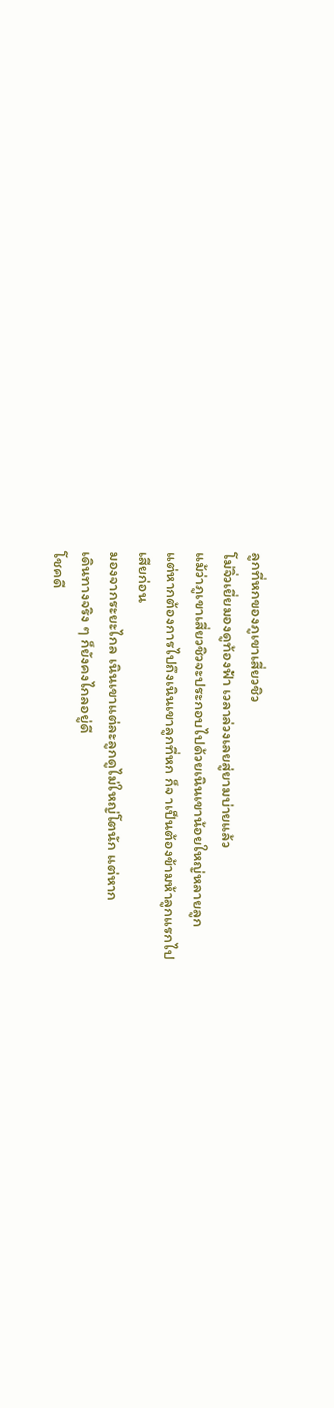ลูกที่หกของภูเขาเสี่ยวชิว
โม่จิ่วเยี่ยมองดูท้องฟ้า เวลาล่วงเลยสู่ยามบ่ายแล้ว
แม้ว่าภูเขาเสี่ยวชิวจะประกอบไปด้วยเนินเขาน้อยใหญ่หลายลูก
แต่หากต้องการไปถึงเนินเขาลูกที่หก ก็จ าเป็นต้องข้ามห้าลูกแรกไป
เสียก่อน
มองจากระยะไกล เนินเขาแต่ละลูกดูไม่ใหญ่โตนัก แต่หาก
เดินทางจริง ๆ ก็ยังคงไกลอยู่ดี
โชคดี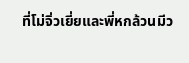ที่โม่จิ่วเยี่ยและพี่หกล้วนมีว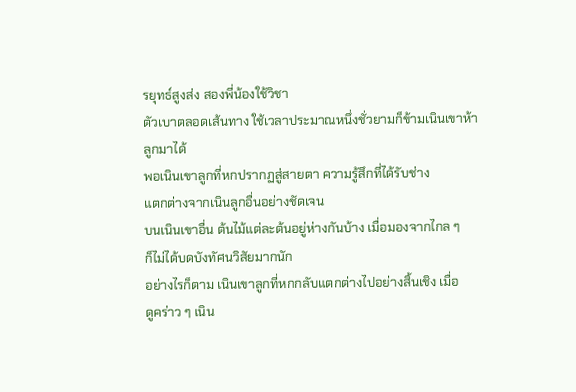รยุทธ์สูงส่ง สองพี่น้องใช้วิชา
ตัวเบาตลอดเส้นทาง ใช้เวลาประมาณหนึ่งชั่วยามก็ข้ามเนินเขาห้า
ลูกมาได้
พอเนินเขาลูกที่หกปรากฏสู่สายตา ความรู้สึกที่ได้รับช่าง
แตกต่างจากเนินลูกอื่นอย่างชัดเจน
บนเนินเขาอื่น ต้นไม้แต่ละต้นอยู่ห่างกันบ้าง เมื่อมองจากไกล ๆ
ก็ไม่ได้บดบังทัศนวิสัยมากนัก
อย่างไรก็ตาม เนินเขาลูกที่หกกลับแตกต่างไปอย่างสิ้นเชิง เมื่อ
ดูคร่าว ๆ เนิน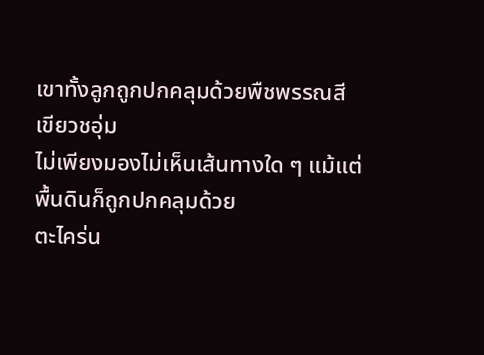เขาทั้งลูกถูกปกคลุมด้วยพืชพรรณสีเขียวชอุ่ม
ไม่เพียงมองไม่เห็นเส้นทางใด ๆ แม้แต่พื้นดินก็ถูกปกคลุมด้วย
ตะไคร่น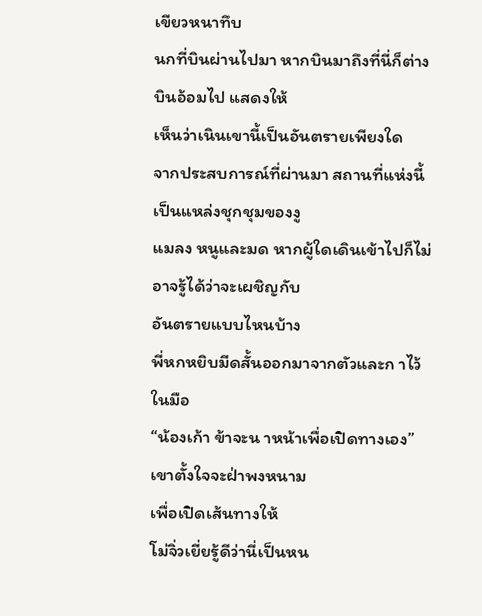เขียวหนาทึบ
นกที่บินผ่านไปมา หากบินมาถึงที่นี่ก็ต่างบินอ้อมไป แสดงให้
เห็นว่าเนินเขานี้เป็นอันตรายเพียงใด
จากประสบการณ์ที่ผ่านมา สถานที่แห่งนี้เป็นแหล่งชุกชุมของงู
แมลง หนูและมด หากผู้ใดเดินเข้าไปก็ไม่อาจรู้ได้ว่าจะเผชิญกับ
อันตรายแบบไหนบ้าง
พี่หกหยิบมีดสั้นออกมาจากตัวและก าไว้ในมือ
“น้องเก้า ข้าจะน าหน้าเพื่อเปิดทางเอง” เขาตั้งใจจะฝ่าพงหนาม
เพื่อเปิดเส้นทางให้
โม่จิ่วเยี่ยรู้ดีว่านี่เป็นหน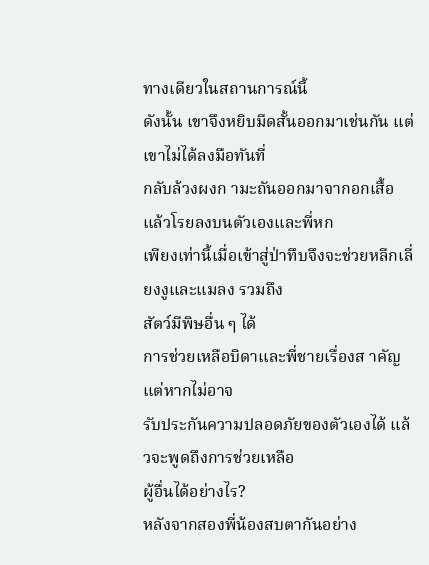ทางเดียวในสถานการณ์นี้
ดังนั้น เขาจึงหยิบมีดสั้นออกมาเช่นกัน แต่เขาไม่ได้ลงมือทันที่
กลับล้วงผงก ามะถันออกมาจากอกเสื้อ แล้วโรยลงบนตัวเองและพี่หก
เพียงเท่านี้เมื่อเข้าสู่ป่าทึบจึงจะช่วยหลีกเลี่ยงงูและแมลง รวมถึง
สัตว์มีพิษอื่น ๆ ได้
การช่วยเหลือบิดาและพี่ชายเรื่องส าคัญ แต่หากไม่อาจ
รับประกันความปลอดภัยของตัวเองได้ แล้วจะพูดถึงการช่วยเหลือ
ผู้อื่นได้อย่างไร?
หลังจากสองพี่น้องสบตากันอย่าง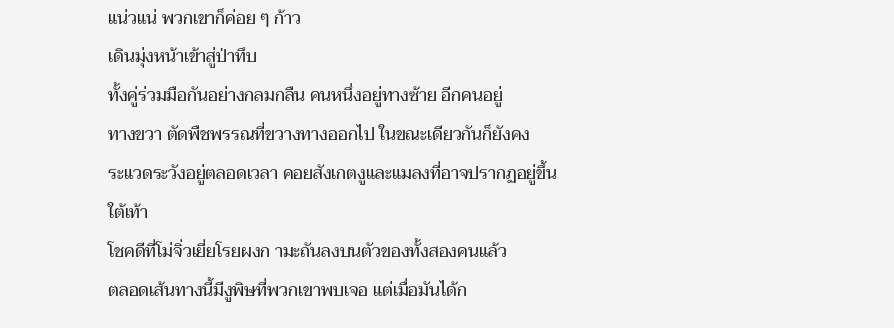แน่วแน่ พวกเขาก็ค่อย ๆ ก้าว
เดินมุ่งหน้าเข้าสู่ป่าทึบ
ทั้งคู่ร่วมมือกันอย่างกลมกลืน คนหนึ่งอยู่ทางซ้าย อีกคนอยู่
ทางขวา ตัดพืชพรรณที่ขวางทางออกไป ในขณะเดียวกันก็ยังคง
ระแวดระวังอยู่ตลอดเวลา คอยสังเกตงูและแมลงที่อาจปรากฏอยู่ขึ้น
ใต้เท้า
โชคดีที่โม่จิ่วเยี่ยโรยผงก ามะถันลงบนตัวของทั้งสองคนแล้ว
ตลอดเส้นทางนี้มีงูพิษที่พวกเขาพบเจอ แต่เมื่อมันได้ก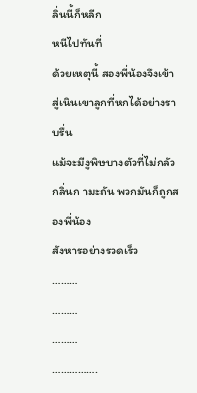ลิ่นนี้ก็หลีก
หนีไปทันที่
ด้วยเหตุนี้ สองพี่น้องจึงเข้าสู่เนินเขาลูกที่หกได้อย่างราบรื่น
แม้จะมีงูพิษบางตัวที่ไม่กลัวกลิ่นก ามะถัน พวกมันก็ถูกสองพี่น้อง
สังหารอย่างรวดเร็ว
………
………
………
…………….